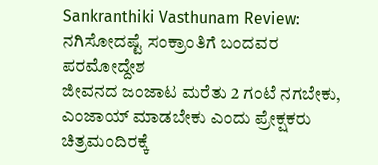Sankranthiki Vasthunam Review: ನಗಿಸೋದಷ್ಟೆ ಸಂಕ್ರಾಂತಿಗೆ ಬಂದವರ ಪರಮೋದ್ದೇಶ
ಜೀವನದ ಜಂಜಾಟ ಮರೆತು 2 ಗಂಟೆ ನಗಬೇಕು, ಎಂಜಾಯ್ ಮಾಡಬೇಕು ಎಂದು ಪ್ರೇಕ್ಷಕರು ಚಿತ್ರಮಂದಿರಕ್ಕೆ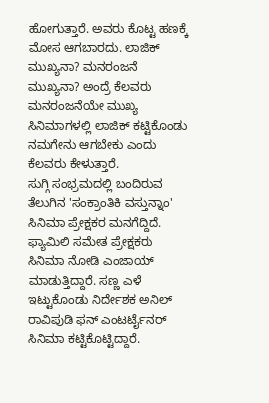ಹೋಗುತ್ತಾರೆ. ಅವರು ಕೊಟ್ಟ ಹಣಕ್ಕೆ ಮೋಸ ಆಗಬಾರದು. ಲಾಜಿಕ್ ಮುಖ್ಯನಾ? ಮನರಂಜನೆ ಮುಖ್ಯನಾ? ಅಂದ್ರೆ ಕೆಲವರು ಮನರಂಜನೆಯೇ ಮುಖ್ಯ ಸಿನಿಮಾಗಳಲ್ಲಿ ಲಾಜಿಕ್ ಕಟ್ಟಿಕೊಂಡು ನಮಗೇನು ಆಗಬೇಕು ಎಂದು ಕೆಲವರು ಕೇಳುತ್ತಾರೆ.
ಸುಗ್ಗಿ ಸಂಭ್ರಮದಲ್ಲಿ ಬಂದಿರುವ ತೆಲುಗಿನ 'ಸಂಕ್ರಾಂತಿಕಿ ವಸ್ತುನ್ನಾಂ' ಸಿನಿಮಾ ಪ್ರೇಕ್ಷಕರ ಮನಗೆದ್ದಿದೆ. ಫ್ಯಾಮಿಲಿ ಸಮೇತ ಪ್ರೇಕ್ಷಕರು ಸಿನಿಮಾ ನೋಡಿ ಎಂಜಾಯ್ ಮಾಡುತ್ತಿದ್ದಾರೆ. ಸಣ್ಣ ಎಳೆ ಇಟ್ಟುಕೊಂಡು ನಿರ್ದೇಶಕ ಅನಿಲ್ ರಾವಿಪುಡಿ ಫನ್ ಎಂಟರ್ಟೈನರ್ ಸಿನಿಮಾ ಕಟ್ಟಿಕೊಟ್ಟಿದ್ದಾರೆ.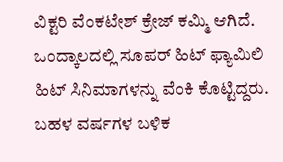ವಿಕ್ಟರಿ ವೆಂಕಟೇಶ್ ಕ್ರೇಜ್ ಕಮ್ಮಿ ಆಗಿದೆ. ಒಂದ್ಕಾಲದಲ್ಲಿ ಸೂಪರ್ ಹಿಟ್ ಫ್ಯಾಮಿಲಿ ಹಿಟ್ ಸಿನಿಮಾಗಳನ್ನು ವೆಂಕಿ ಕೊಟ್ಟಿದ್ದರು. ಬಹಳ ವರ್ಷಗಳ ಬಳಿಕ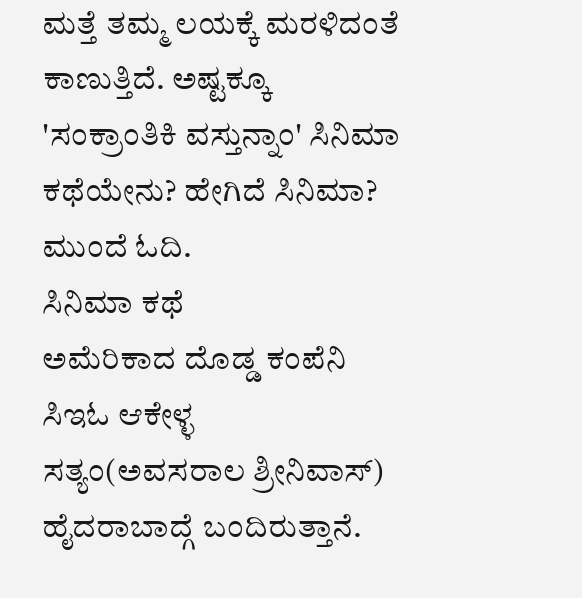ಮತ್ತೆ ತಮ್ಮ ಲಯಕ್ಕೆ ಮರಳಿದಂತೆ ಕಾಣುತ್ತಿದೆ. ಅಷ್ಟಕ್ಕೂ 'ಸಂಕ್ರಾಂತಿಕಿ ವಸ್ತುನ್ನಾಂ' ಸಿನಿಮಾ ಕಥೆಯೇನು? ಹೇಗಿದೆ ಸಿನಿಮಾ? ಮುಂದೆ ಓದಿ.
ಸಿನಿಮಾ ಕಥೆ
ಅಮೆರಿಕಾದ ದೊಡ್ಡ ಕಂಪೆನಿ ಸಿಇಓ ಆಕೇಳ್ಳ ಸತ್ಯಂ(ಅವಸರಾಲ ಶ್ರೀನಿವಾಸ್) ಹೈದರಾಬಾದ್ಗೆ ಬಂದಿರುತ್ತಾನೆ.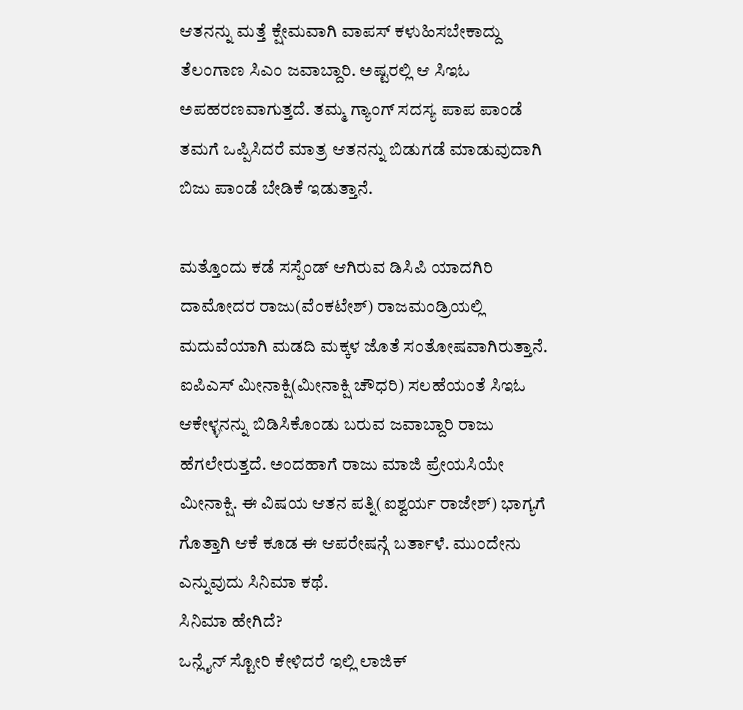ಆತನನ್ನು ಮತ್ತೆ ಕ್ಷೇಮವಾಗಿ ವಾಪಸ್ ಕಳುಹಿಸಬೇಕಾದ್ದು ತೆಲಂಗಾಣ ಸಿಎಂ ಜವಾಬ್ದಾರಿ. ಅಷ್ಟರಲ್ಲಿ ಆ ಸಿಇಓ ಅಪಹರಣವಾಗುತ್ತದೆ. ತಮ್ಮ ಗ್ಯಾಂಗ್ ಸದಸ್ಯ ಪಾಪ ಪಾಂಡೆ ತಮಗೆ ಒಪ್ಪಿಸಿದರೆ ಮಾತ್ರ ಆತನನ್ನು ಬಿಡುಗಡೆ ಮಾಡುವುದಾಗಿ ಬಿಜು ಪಾಂಡೆ ಬೇಡಿಕೆ ಇಡುತ್ತಾನೆ.

ಮತ್ತೊಂದು ಕಡೆ ಸಸ್ಪೆಂಡ್ ಆಗಿರುವ ಡಿಸಿಪಿ ಯಾದಗಿರಿ ದಾಮೋದರ ರಾಜು(ವೆಂಕಟೇಶ್) ರಾಜಮಂಡ್ರಿಯಲ್ಲಿ ಮದುವೆಯಾಗಿ ಮಡದಿ ಮಕ್ಕಳ ಜೊತೆ ಸಂತೋಷವಾಗಿರುತ್ತಾನೆ. ಐಪಿಎಸ್ ಮೀನಾಕ್ಷಿ(ಮೀನಾಕ್ಷಿ ಚೌಧರಿ) ಸಲಹೆಯಂತೆ ಸಿಇಓ ಆಕೇಳ್ಳನನ್ನು ಬಿಡಿಸಿಕೊಂಡು ಬರುವ ಜವಾಬ್ದಾರಿ ರಾಜು ಹೆಗಲೇರುತ್ತದೆ. ಅಂದಹಾಗೆ ರಾಜು ಮಾಜಿ ಪ್ರೇಯಸಿಯೇ ಮೀನಾಕ್ಷಿ. ಈ ವಿಷಯ ಆತನ ಪತ್ನಿ(ಐಶ್ವರ್ಯ ರಾಜೇಶ್) ಭಾಗ್ಯಗೆ ಗೊತ್ತಾಗಿ ಆಕೆ ಕೂಡ ಈ ಆಪರೇಷನ್ಗೆ ಬರ್ತಾಳೆ. ಮುಂದೇನು ಎನ್ನುವುದು ಸಿನಿಮಾ ಕಥೆ.
ಸಿನಿಮಾ ಹೇಗಿದೆ?
ಒನ್ಲೈನ್ ಸ್ಟೋರಿ ಕೇಳಿದರೆ ಇಲ್ಲಿ ಲಾಜಿಕ್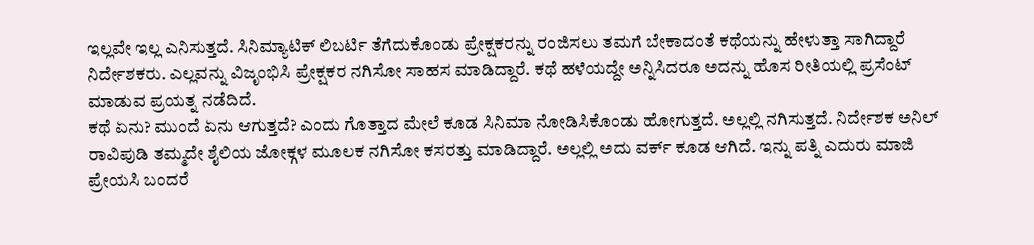ಇಲ್ಲವೇ ಇಲ್ಲ ಎನಿಸುತ್ತದೆ. ಸಿನಿಮ್ಯಾಟಿಕ್ ಲಿಬರ್ಟಿ ತೆಗೆದುಕೊಂಡು ಪ್ರೇಕ್ಷಕರನ್ನು ರಂಜಿಸಲು ತಮಗೆ ಬೇಕಾದಂತೆ ಕಥೆಯನ್ನು ಹೇಳುತ್ತಾ ಸಾಗಿದ್ದಾರೆ ನಿರ್ದೇಶಕರು. ಎಲ್ಲವನ್ನು ವಿಜೃಂಭಿಸಿ ಪ್ರೇಕ್ಷಕರ ನಗಿಸೋ ಸಾಹಸ ಮಾಡಿದ್ದಾರೆ. ಕಥೆ ಹಳೆಯದ್ದೇ ಅನ್ನಿಸಿದರೂ ಅದನ್ನು ಹೊಸ ರೀತಿಯಲ್ಲಿ ಪ್ರಸೆಂಟ್ ಮಾಡುವ ಪ್ರಯತ್ನ ನಡೆದಿದೆ.
ಕಥೆ ಏನು? ಮುಂದೆ ಏನು ಆಗುತ್ತದೆ? ಎಂದು ಗೊತ್ತಾದ ಮೇಲೆ ಕೂಡ ಸಿನಿಮಾ ನೋಡಿಸಿಕೊಂಡು ಹೋಗುತ್ತದೆ. ಅಲ್ಲಲ್ಲಿ ನಗಿಸುತ್ತದೆ. ನಿರ್ದೇಶಕ ಅನಿಲ್ ರಾವಿಪುಡಿ ತಮ್ಮದೇ ಶೈಲಿಯ ಜೋಕ್ಗಳ ಮೂಲಕ ನಗಿಸೋ ಕಸರತ್ತು ಮಾಡಿದ್ದಾರೆ. ಅಲ್ಲಲ್ಲಿ ಅದು ವರ್ಕ್ ಕೂಡ ಆಗಿದೆ. ಇನ್ನು ಪತ್ನಿ ಎದುರು ಮಾಜಿ ಪ್ರೇಯಸಿ ಬಂದರೆ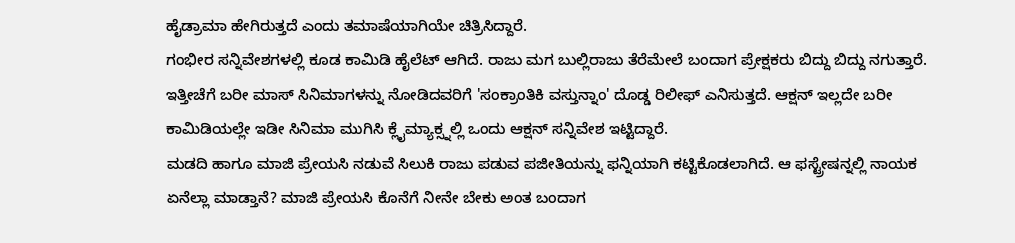ಹೈಡ್ರಾಮಾ ಹೇಗಿರುತ್ತದೆ ಎಂದು ತಮಾಷೆಯಾಗಿಯೇ ಚಿತ್ರಿಸಿದ್ದಾರೆ.
ಗಂಭೀರ ಸನ್ನಿವೇಶಗಳಲ್ಲಿ ಕೂಡ ಕಾಮಿಡಿ ಹೈಲೆಟ್ ಆಗಿದೆ. ರಾಜು ಮಗ ಬುಲ್ಲಿರಾಜು ತೆರೆಮೇಲೆ ಬಂದಾಗ ಪ್ರೇಕ್ಷಕರು ಬಿದ್ದು ಬಿದ್ದು ನಗುತ್ತಾರೆ. ಇತ್ತೀಚೆಗೆ ಬರೀ ಮಾಸ್ ಸಿನಿಮಾಗಳನ್ನು ನೋಡಿದವರಿಗೆ 'ಸಂಕ್ರಾಂತಿಕಿ ವಸ್ತುನ್ನಾಂ' ದೊಡ್ಡ ರಿಲೀಫ್ ಎನಿಸುತ್ತದೆ. ಆಕ್ಷನ್ ಇಲ್ಲದೇ ಬರೀ ಕಾಮಿಡಿಯಲ್ಲೇ ಇಡೀ ಸಿನಿಮಾ ಮುಗಿಸಿ ಕ್ಲೈಮ್ಯಾಕ್ಸ್ನಲ್ಲಿ ಒಂದು ಆಕ್ಷನ್ ಸನ್ನಿವೇಶ ಇಟ್ಟಿದ್ದಾರೆ.
ಮಡದಿ ಹಾಗೂ ಮಾಜಿ ಪ್ರೇಯಸಿ ನಡುವೆ ಸಿಲುಕಿ ರಾಜು ಪಡುವ ಪಜೀತಿಯನ್ನು ಫನ್ನಿಯಾಗಿ ಕಟ್ಟಿಕೊಡಲಾಗಿದೆ. ಆ ಫಸ್ಟ್ರೇಷನ್ನಲ್ಲಿ ನಾಯಕ ಏನೆಲ್ಲಾ ಮಾಡ್ತಾನೆ? ಮಾಜಿ ಪ್ರೇಯಸಿ ಕೊನೆಗೆ ನೀನೇ ಬೇಕು ಅಂತ ಬಂದಾಗ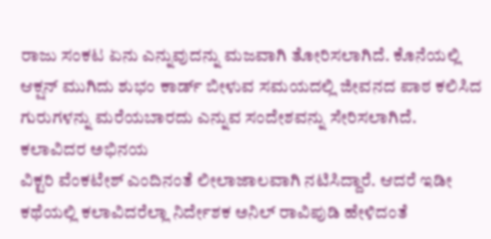ರಾಜು ಸಂಕಟ ಏನು ಎನ್ನುವುದನ್ನು ಮಜವಾಗಿ ತೋರಿಸಲಾಗಿದೆ. ಕೊನೆಯಲ್ಲಿ ಆಕ್ಷನ್ ಮುಗಿದು ಶುಭಂ ಕಾರ್ಡ್ ಬೀಳುವ ಸಮಯದಲ್ಲಿ ಜೀವನದ ಪಾಠ ಕಲಿಸಿದ ಗುರುಗಳನ್ನು ಮರೆಯಬಾರದು ಎನ್ನುವ ಸಂದೇಶವನ್ನು ಸೇರಿಸಲಾಗಿದೆ.
ಕಲಾವಿದರ ಅಭಿನಯ
ವಿಕ್ಟರಿ ವೆಂಕಟೇಶ್ ಎಂದಿನಂತೆ ಲೀಲಾಜಾಲವಾಗಿ ನಟಿಸಿದ್ದಾರೆ. ಆದರೆ ಇಡೀ ಕಥೆಯಲ್ಲಿ ಕಲಾವಿದರೆಲ್ಲಾ ನಿರ್ದೇಶಕ ಅನಿಲ್ ರಾವಿಪುಡಿ ಹೇಳಿದಂತೆ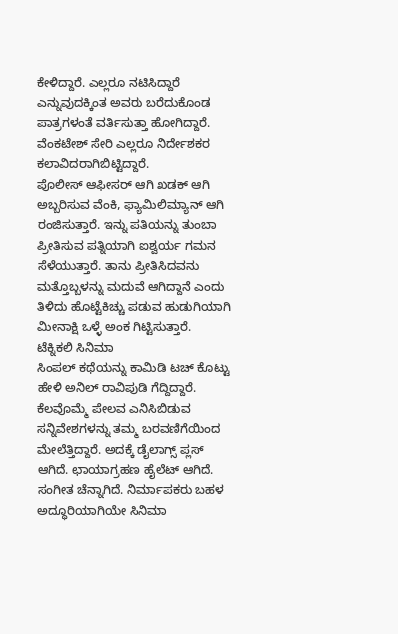ಕೇಳಿದ್ದಾರೆ. ಎಲ್ಲರೂ ನಟಿಸಿದ್ದಾರೆ ಎನ್ನುವುದಕ್ಕಿಂತ ಅವರು ಬರೆದುಕೊಂಡ ಪಾತ್ರಗಳಂತೆ ವರ್ತಿಸುತ್ತಾ ಹೋಗಿದ್ದಾರೆ. ವೆಂಕಟೇಶ್ ಸೇರಿ ಎಲ್ಲರೂ ನಿರ್ದೇಶಕರ ಕಲಾವಿದರಾಗಿಬಿಟ್ಟಿದ್ದಾರೆ.
ಪೊಲೀಸ್ ಆಫೀಸರ್ ಆಗಿ ಖಡಕ್ ಆಗಿ ಅಬ್ಬರಿಸುವ ವೆಂಕಿ, ಫ್ಯಾಮಿಲಿಮ್ಯಾನ್ ಆಗಿ ರಂಜಿಸುತ್ತಾರೆ. ಇನ್ನು ಪತಿಯನ್ನು ತುಂಬಾ ಪ್ರೀತಿಸುವ ಪತ್ನಿಯಾಗಿ ಐಶ್ವರ್ಯ ಗಮನ ಸೆಳೆಯುತ್ತಾರೆ. ತಾನು ಪ್ರೀತಿಸಿದವನು ಮತ್ತೊಬ್ಬಳನ್ನು ಮದುವೆ ಆಗಿದ್ದಾನೆ ಎಂದು ತಿಳಿದು ಹೊಟ್ಟೆಕಿಚ್ಚು ಪಡುವ ಹುಡುಗಿಯಾಗಿ ಮೀನಾಕ್ಷಿ ಒಳ್ಳೆ ಅಂಕ ಗಿಟ್ಟಿಸುತ್ತಾರೆ.
ಟೆಕ್ನಿಕಲಿ ಸಿನಿಮಾ
ಸಿಂಪಲ್ ಕಥೆಯನ್ನು ಕಾಮಿಡಿ ಟಚ್ ಕೊಟ್ಟು ಹೇಳಿ ಅನಿಲ್ ರಾವಿಪುಡಿ ಗೆದ್ದಿದ್ದಾರೆ. ಕೆಲವೊಮ್ಮೆ ಪೇಲವ ಎನಿಸಿಬಿಡುವ ಸನ್ನಿವೇಶಗಳನ್ನು ತಮ್ಮ ಬರವಣಿಗೆಯಿಂದ ಮೇಲೆತ್ತಿದ್ದಾರೆ. ಅದಕ್ಕೆ ಡೈಲಾಗ್ಸ್ ಪ್ಲಸ್ ಆಗಿದೆ. ಛಾಯಾಗ್ರಹಣ ಹೈಲೆಟ್ ಆಗಿದೆ. ಸಂಗೀತ ಚೆನ್ನಾಗಿದೆ. ನಿರ್ಮಾಪಕರು ಬಹಳ ಅದ್ಧೂರಿಯಾಗಿಯೇ ಸಿನಿಮಾ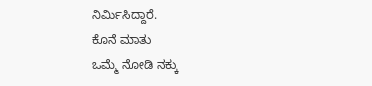ನಿರ್ಮಿಸಿದ್ದಾರೆ.
ಕೊನೆ ಮಾತು
ಒಮ್ಮೆ ನೋಡಿ ನಕ್ಕು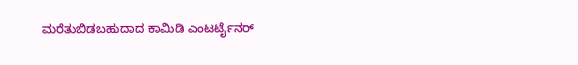ಮರೆತುಬಿಡಬಹುದಾದ ಕಾಮಿಡಿ ಎಂಟರ್ಟೈನರ್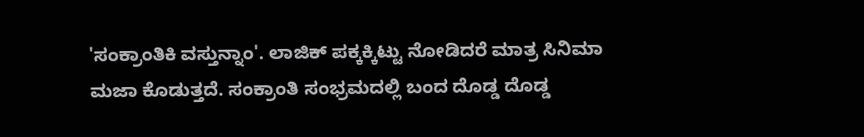'ಸಂಕ್ರಾಂತಿಕಿ ವಸ್ತುನ್ನಾಂ'. ಲಾಜಿಕ್ ಪಕ್ಕಕ್ಕಿಟ್ಟು ನೋಡಿದರೆ ಮಾತ್ರ ಸಿನಿಮಾ ಮಜಾ ಕೊಡುತ್ತದೆ. ಸಂಕ್ರಾಂತಿ ಸಂಭ್ರಮದಲ್ಲಿ ಬಂದ ದೊಡ್ಡ ದೊಡ್ಡ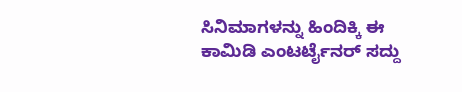ಸಿನಿಮಾಗಳನ್ನು ಹಿಂದಿಕ್ಕಿ ಈ ಕಾಮಿಡಿ ಎಂಟರ್ಟೈನರ್ ಸದ್ದು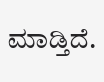ಮಾಡ್ತಿದೆ.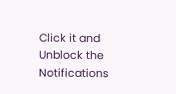Click it and Unblock the Notifications